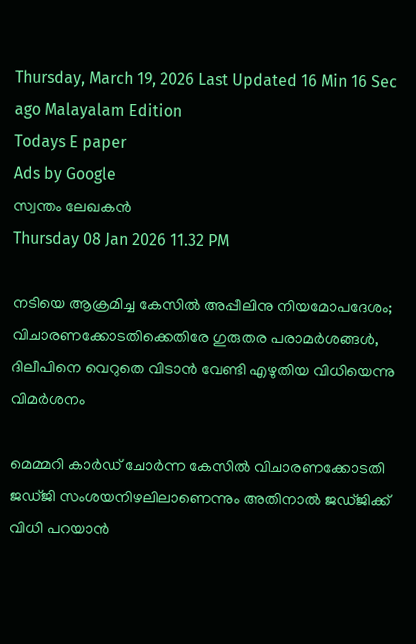Thursday, March 19, 2026 Last Updated 16 Min 16 Sec ago Malayalam Edition
Todays E paper
Ads by Google
സ്വന്തം ലേഖകന്‍
Thursday 08 Jan 2026 11.32 PM

നടിയെ ആക്രമിച്ച കേസില്‍ അപ്പീലിനു നിയമോപദേശം; വിചാരണക്കോടതിക്കെതിരേ ഗുരുതര പരാമര്‍ശങ്ങള്‍, ദിലീപിനെ വെറുതെ വിടാന്‍ വേണ്ടി എഴുതിയ വിധിയെന്നു വിമര്‍ശനം

മെമ്മറി കാര്‍ഡ്‌ ചോര്‍ന്ന കേസില്‍ വിചാരണക്കോടതി ജഡ്‌ജി സംശയനിഴലിലാണെന്നും അതിനാല്‍ ജഡ്‌ജിക്ക്‌ വിധി പറയാന്‍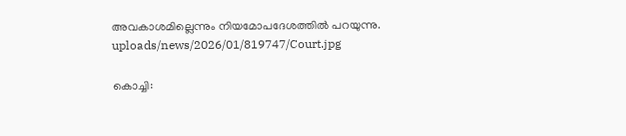അവകാശമില്ലെന്നും നിയമോപദേശത്തില്‍ പറയുന്നു.
uploads/news/2026/01/819747/Court.jpg

കൊച്ചി: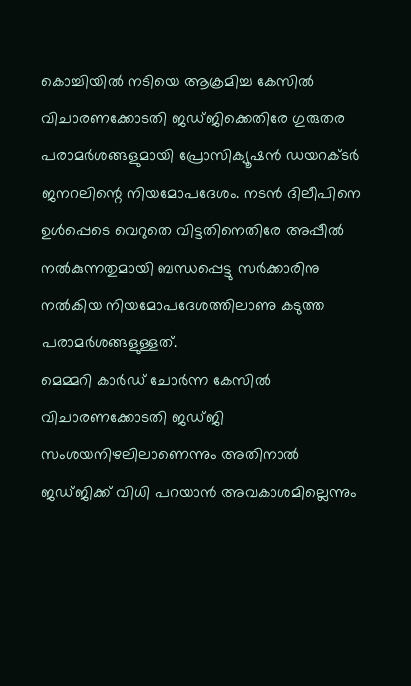കൊച്ചിയില്‍ നടിയെ ആക്രമിച്ച കേസില്‍ വിചാരണക്കോടതി ജഡ്‌ജിക്കെതിരേ ഗുരുതര പരാമര്‍ശങ്ങളുമായി പ്രോസിക്യൂഷന്‍ ഡയറക്‌ടര്‍ ജനറലിന്റെ നിയമോപദേശം. നടന്‍ ദിലീപിനെ ഉള്‍പ്പെടെ വെറുതെ വിട്ടതിനെതിരേ അപ്പീല്‍ നല്‍കുന്നതുമായി ബന്ധപ്പെട്ടു സര്‍ക്കാരിനു നല്‍കിയ നിയമോപദേശത്തിലാണു കടുത്ത പരാമര്‍ശങ്ങളുള്ളത്‌.
മെമ്മറി കാര്‍ഡ്‌ ചോര്‍ന്ന കേസില്‍ വിചാരണക്കോടതി ജഡ്‌ജി സംശയനിഴലിലാണെന്നും അതിനാല്‍ ജഡ്‌ജിക്ക്‌ വിധി പറയാന്‍ അവകാശമില്ലെന്നും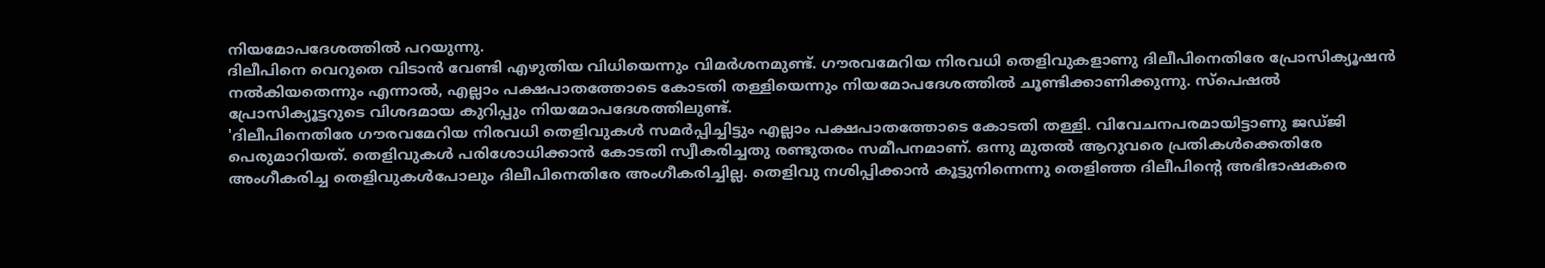നിയമോപദേശത്തില്‍ പറയുന്നു.
ദിലീപിനെ വെറുതെ വിടാന്‍ വേണ്ടി എഴുതിയ വിധിയെന്നും വിമര്‍ശനമുണ്ട്‌. ഗൗരവമേറിയ നിരവധി തെളിവുകളാണു ദിലീപിനെതിരേ പ്രോസിക്യൂഷന്‍ നല്‍കിയതെന്നും എന്നാല്‍, എല്ലാം പക്ഷപാതത്തോടെ കോടതി തള്ളിയെന്നും നിയമോപദേശത്തില്‍ ചൂണ്ടിക്കാണിക്കുന്നു. സ്‌പെഷല്‍ പ്രോസിക്യൂട്ടറുടെ വിശദമായ കുറിപ്പും നിയമോപദേശത്തിലുണ്ട്‌.
'ദിലീപിനെതിരേ ഗൗരവമേറിയ നിരവധി തെളിവുകള്‍ സമര്‍പ്പിച്ചിട്ടും എല്ലാം പക്ഷപാതത്തോടെ കോടതി തള്ളി. വിവേചനപരമായിട്ടാണു ജഡ്‌ജി പെരുമാറിയത്‌. തെളിവുകള്‍ പരിശോധിക്കാന്‍ കോടതി സ്വീകരിച്ചതു രണ്ടുതരം സമീപനമാണ്‌. ഒന്നു മുതല്‍ ആറുവരെ പ്രതികള്‍ക്കെതിരേ അംഗീകരിച്ച തെളിവുകള്‍പോലും ദിലീപിനെതിരേ അംഗീകരിച്ചില്ല. തെളിവു നശിപ്പിക്കാന്‍ കൂട്ടുനിന്നെന്നു തെളിഞ്ഞ ദിലീപിന്റെ അഭിഭാഷകരെ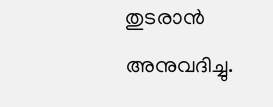തുടരാന്‍ അനുവദിച്ചു.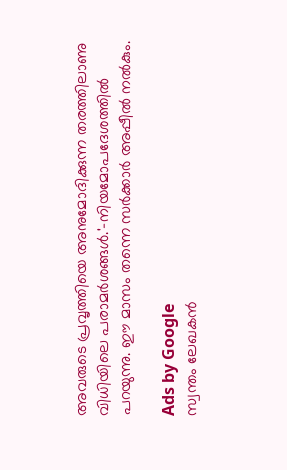അവരുടെ പ്രവൃത്തിയെ അനുമോദിക്കുന്ന തരത്തിലാണു വിധിയിലെ പരാമര്‍ശങ്ങള്‍.'-നിയമോപദേശത്തില്‍ പറയുന്നു. ഈ മാസം തന്നെ സര്‍ക്കാര്‍ അപ്പീല്‍ നല്‍കും.

Ads by Google
സ്വന്തം ലേഖകന്‍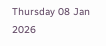Thursday 08 Jan 2026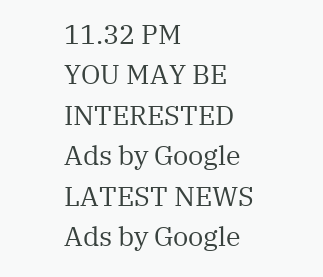11.32 PM
YOU MAY BE INTERESTED
Ads by Google
LATEST NEWS
Ads by Google